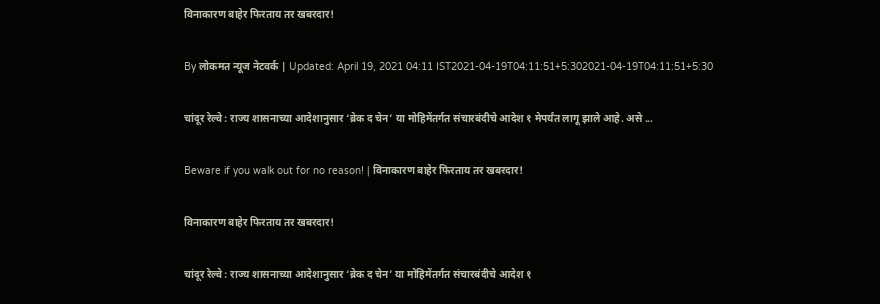विनाकारण बाहेर फिरताय तर खबरदार!

By लोकमत न्यूज नेटवर्क | Updated: April 19, 2021 04:11 IST2021-04-19T04:11:51+5:302021-04-19T04:11:51+5:30

चांदूर रेल्वे : राज्य शासनाच्या आदेशानुसार ‘ब्रेक द चेन’ या मोहिमेंतर्गत संचारबंदीचे आदेश १ मेपर्यंत लागू झाले आहे. असे ...

Beware if you walk out for no reason! | विनाकारण बाहेर फिरताय तर खबरदार!

विनाकारण बाहेर फिरताय तर खबरदार!

चांदूर रेल्वे : राज्य शासनाच्या आदेशानुसार ‘ब्रेक द चेन’ या मोहिमेंतर्गत संचारबंदीचे आदेश १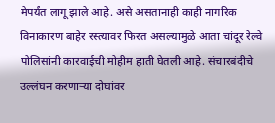मेपर्यंत लागू झाले आहे. असे असतानाही काही नागरिक विनाकारण बाहेर रस्त्यावर फिरत असल्यामुळे आता चांदूर रेल्वे पोलिसांनी कारवाईची मोहीम हाती घेतली आहे. संचारबंदीचे उल्लंघन करणाऱ्या दोघांवर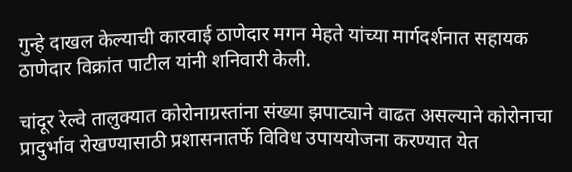गुन्हे दाखल केल्याची कारवाई ठाणेदार मगन मेहते यांच्या मार्गदर्शनात सहायक ठाणेदार विक्रांत पाटील यांनी शनिवारी केली.

चांदूर रेल्वे तालुक्यात कोरोनाग्रस्तांना संख्या झपाट्याने वाढत असल्याने कोरोनाचा प्रादुर्भाव रोखण्यासाठी प्रशासनातर्फे विविध उपाययोजना करण्यात येत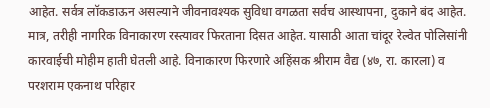आहेत. सर्वत्र लॉकडाऊन असल्याने जीवनावश्यक सुविधा वगळता सर्वच आस्थापना, दुकाने बंद आहेत. मात्र, तरीही नागरिक विनाकारण रस्त्यावर फिरताना दिसत आहेत. यासाठी आता चांदूर रेल्वेत पोलिसांनी कारवाईची मोहीम हाती घेतली आहे. विनाकारण फिरणारे अहिंसक श्रीराम वैद्य (४७, रा. कारला) व परशराम एकनाथ परिहार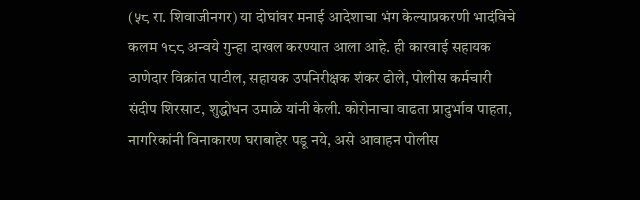(५८ रा. शिवाजीनगर) या दोघांवर मनाई आदेशाचा भंग केल्याप्रकरणी भादंविचे कलम १८८ अन्वये गुन्हा दाखल करण्यात आला आहे. ही कारवाई सहायक ठाणेदार विक्रांत पाटील, सहायक उपनिरीक्षक शंकर ढोले, पोलीस कर्मचारी संदीप शिरसाट, शुद्धोधन उमाळे यांनी केली. कोरोनाचा वाढता प्रादुर्भाव पाहता, नागरिकांनी विनाकारण घराबाहेर पडू नये, असे आवाहन पोलीस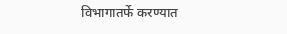विभागातर्फे करण्यात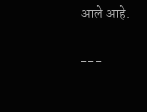आले आहे.

---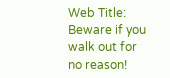Web Title: Beware if you walk out for no reason!